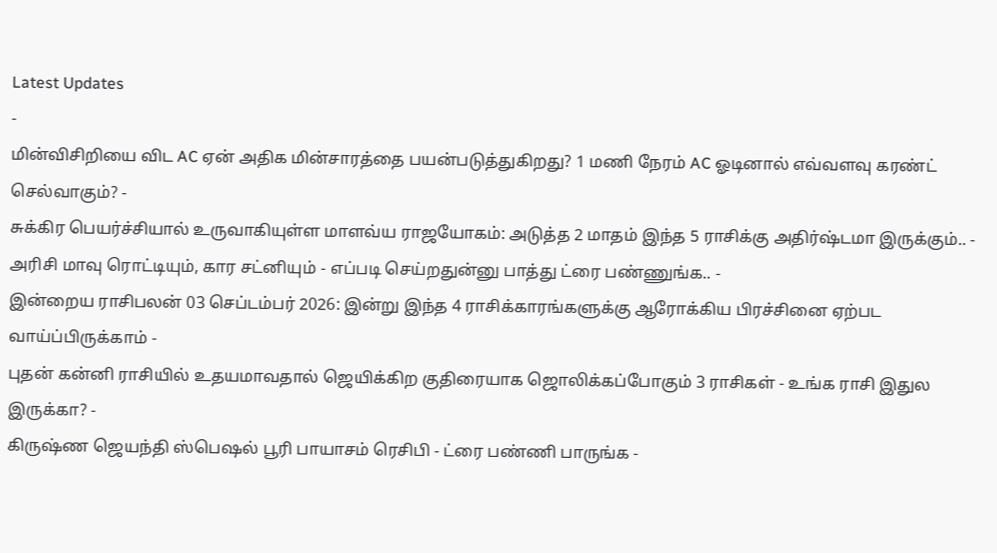Latest Updates
-
மின்விசிறியை விட AC ஏன் அதிக மின்சாரத்தை பயன்படுத்துகிறது? 1 மணி நேரம் AC ஓடினால் எவ்வளவு கரண்ட் செல்வாகும்? -
சுக்கிர பெயர்ச்சியால் உருவாகியுள்ள மாளவ்ய ராஜயோகம்: அடுத்த 2 மாதம் இந்த 5 ராசிக்கு அதிர்ஷ்டமா இருக்கும்.. -
அரிசி மாவு ரொட்டியும், கார சட்னியும் - எப்படி செய்றதுன்னு பாத்து ட்ரை பண்ணுங்க.. -
இன்றைய ராசிபலன் 03 செப்டம்பர் 2026: இன்று இந்த 4 ராசிக்காரங்களுக்கு ஆரோக்கிய பிரச்சினை ஏற்பட வாய்ப்பிருக்காம் -
புதன் கன்னி ராசியில் உதயமாவதால் ஜெயிக்கிற குதிரையாக ஜொலிக்கப்போகும் 3 ராசிகள் - உங்க ராசி இதுல இருக்கா? -
கிருஷ்ண ஜெயந்தி ஸ்பெஷல் பூரி பாயாசம் ரெசிபி - ட்ரை பண்ணி பாருங்க -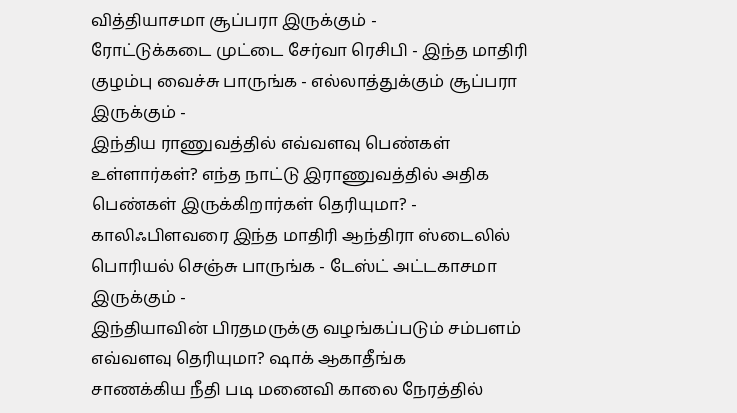வித்தியாசமா சூப்பரா இருக்கும் -
ரோட்டுக்கடை முட்டை சேர்வா ரெசிபி - இந்த மாதிரி குழம்பு வைச்சு பாருங்க - எல்லாத்துக்கும் சூப்பரா இருக்கும் -
இந்திய ராணுவத்தில் எவ்வளவு பெண்கள் உள்ளார்கள்? எந்த நாட்டு இராணுவத்தில் அதிக பெண்கள் இருக்கிறார்கள் தெரியுமா? -
காலிஃபிளவரை இந்த மாதிரி ஆந்திரா ஸ்டைலில் பொரியல் செஞ்சு பாருங்க - டேஸ்ட் அட்டகாசமா இருக்கும் -
இந்தியாவின் பிரதமருக்கு வழங்கப்படும் சம்பளம் எவ்வளவு தெரியுமா? ஷாக் ஆகாதீங்க
சாணக்கிய நீதி படி மனைவி காலை நேரத்தில்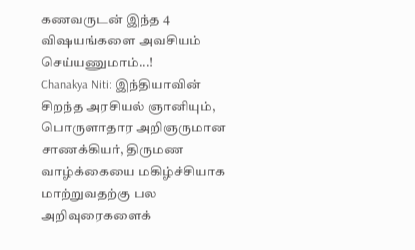கணவருடன் இந்த 4 விஷயங்களை அவசியம் செய்யணுமாம்...!
Chanakya Niti: இந்தியாவின் சிறந்த அரசியல் ஞானியும், பொருளாதார அறிஞருமான சாணக்கியர், திருமண வாழ்க்கையை மகிழ்ச்சியாக மாற்றுவதற்கு பல அறிவுரைகளைக்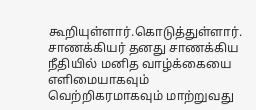கூறியுள்ளார்.கொடுத்துள்ளார். சாணக்கியர் தனது சாணக்கிய நீதியில் மனித வாழ்க்கையை எளிமையாகவும் வெற்றிகரமாகவும் மாற்றுவது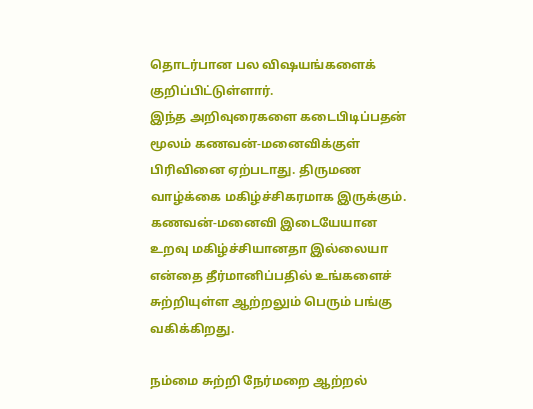தொடர்பான பல விஷயங்களைக் குறிப்பிட்டுள்ளார்.
இந்த அறிவுரைகளை கடைபிடிப்பதன் மூலம் கணவன்-மனைவிக்குள் பிரிவினை ஏற்படாது. திருமண வாழ்க்கை மகிழ்ச்சிகரமாக இருக்கும். கணவன்-மனைவி இடையேயான உறவு மகிழ்ச்சியானதா இல்லையா என்தை தீர்மானிப்பதில் உங்களைச் சுற்றியுள்ள ஆற்றலும் பெரும் பங்கு வகிக்கிறது.

நம்மை சுற்றி நேர்மறை ஆற்றல்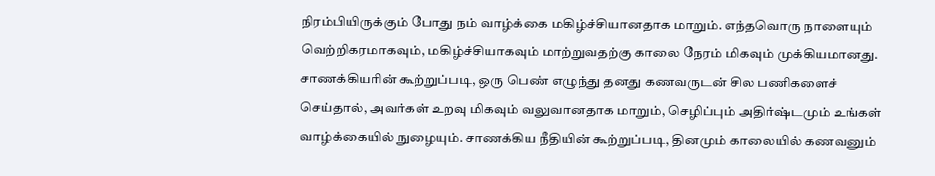நிரம்பியிருக்கும் போது நம் வாழ்க்கை மகிழ்ச்சியானதாக மாறும். எந்தவொரு நாளையும் வெற்றிகரமாகவும், மகிழ்ச்சியாகவும் மாற்றுவதற்கு காலை நேரம் மிகவும் முக்கியமானது. சாணக்கியரின் கூற்றுப்படி, ஒரு பெண் எழுந்து தனது கணவருடன் சில பணிகளைச் செய்தால், அவர்கள் உறவு மிகவும் வலுவானதாக மாறும், செழிப்பும் அதிர்ஷ்டமும் உங்கள் வாழ்க்கையில் நுழையும். சாணக்கிய நீதியின் கூற்றுப்படி, தினமும் காலையில் கணவனும்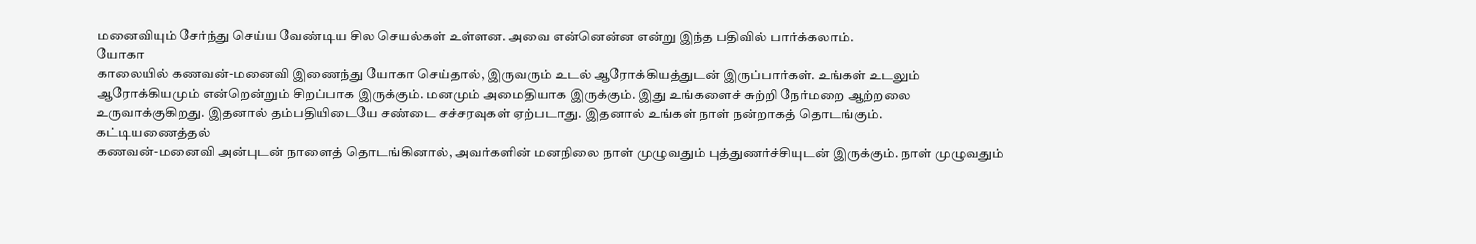மனைவியும் சேர்ந்து செய்ய வேண்டிய சில செயல்கள் உள்ளன. அவை என்னென்ன என்று இந்த பதிவில் பார்க்கலாம்.
யோகா
காலையில் கணவன்-மனைவி இணைந்து யோகா செய்தால், இருவரும் உடல் ஆரோக்கியத்துடன் இருப்பார்கள். உங்கள் உடலும் ஆரோக்கியமும் என்றென்றும் சிறப்பாக இருக்கும். மனமும் அமைதியாக இருக்கும். இது உங்களைச் சுற்றி நேர்மறை ஆற்றலை உருவாக்குகிறது. இதனால் தம்பதியிடையே சண்டை சச்சரவுகள் ஏற்படாது. இதனால் உங்கள் நாள் நன்றாகத் தொடங்கும்.
கட்டியணைத்தல்
கணவன்-மனைவி அன்புடன் நாளைத் தொடங்கினால், அவர்களின் மனநிலை நாள் முழுவதும் புத்துணர்ச்சியுடன் இருக்கும். நாள் முழுவதும்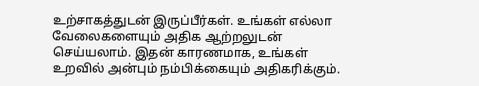உற்சாகத்துடன் இருப்பீர்கள். உங்கள் எல்லா வேலைகளையும் அதிக ஆற்றலுடன் செய்யலாம். இதன் காரணமாக, உங்கள் உறவில் அன்பும் நம்பிக்கையும் அதிகரிக்கும்.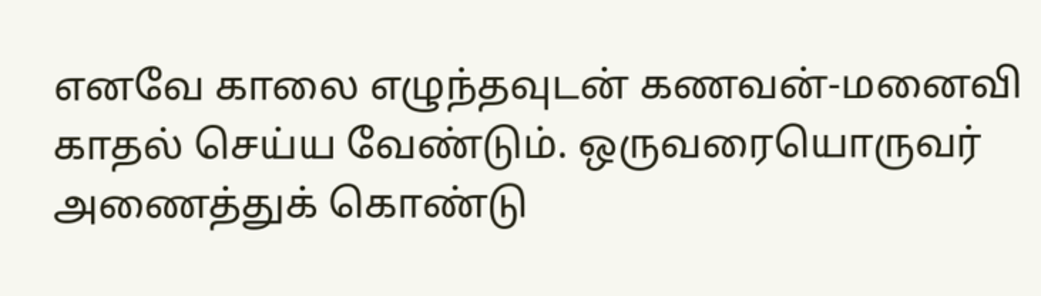எனவே காலை எழுந்தவுடன் கணவன்-மனைவி காதல் செய்ய வேண்டும். ஒருவரையொருவர் அணைத்துக் கொண்டு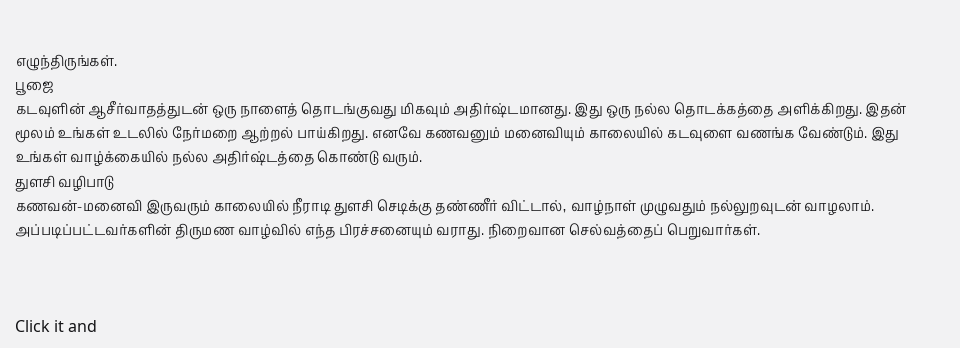எழுந்திருங்கள்.
பூஜை
கடவுளின் ஆசீர்வாதத்துடன் ஒரு நாளைத் தொடங்குவது மிகவும் அதிர்ஷ்டமானது. இது ஒரு நல்ல தொடக்கத்தை அளிக்கிறது. இதன் மூலம் உங்கள் உடலில் நேர்மறை ஆற்றல் பாய்கிறது. எனவே கணவனும் மனைவியும் காலையில் கடவுளை வணங்க வேண்டும். இது உங்கள் வாழ்க்கையில் நல்ல அதிர்ஷ்டத்தை கொண்டு வரும்.
துளசி வழிபாடு
கணவன்-மனைவி இருவரும் காலையில் நீராடி துளசி செடிக்கு தண்ணீர் விட்டால், வாழ்நாள் முழுவதும் நல்லுறவுடன் வாழலாம். அப்படிப்பட்டவர்களின் திருமண வாழ்வில் எந்த பிரச்சனையும் வராது. நிறைவான செல்வத்தைப் பெறுவார்கள்.



Click it and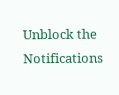Unblock the Notifications